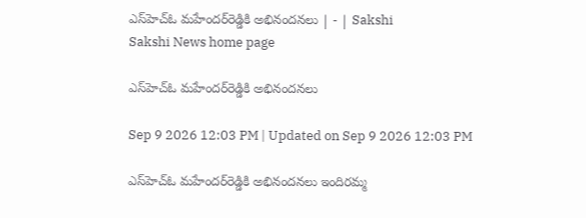ఎస్‌హెచ్‌ఓ మహేందర్‌రెడ్డికి అభినందనలు | - | Sakshi
Sakshi News home page

ఎస్‌హెచ్‌ఓ మహేందర్‌రెడ్డికి అభినందనలు

Sep 9 2026 12:03 PM | Updated on Sep 9 2026 12:03 PM

ఎస్‌హెచ్‌ఓ మహేందర్‌రెడ్డికి అభినందనలు ఇందిరమ్మ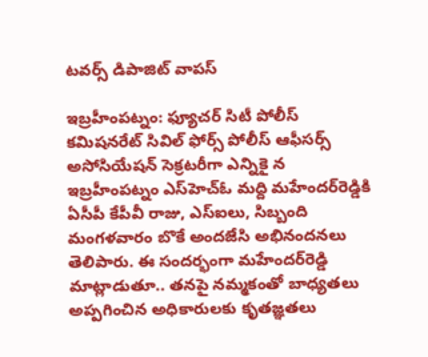టవర్స్‌ డిపాజిట్‌ వాపస్‌

ఇబ్రహీంపట్నం: ఫ్యూచర్‌ సిటీ పోలీస్‌ కమిషనరేట్‌ సివిల్‌ ఫోర్స్‌ పోలీస్‌ ఆఫీసర్స్‌ అసోసియేషన్‌ సెక్రటరీగా ఎన్నికై న ఇబ్రహీంపట్నం ఎస్‌హెచ్‌ఓ మద్ది మహేందర్‌రెడ్డికి ఏసీపీ కేపీవీ రాజు, ఎస్‌ఐలు, సిబ్బంది మంగళవారం బొకే అందజేసి అభినందనలు తెలిపారు. ఈ సందర్భంగా మహేందర్‌రెడ్డి మాట్లాడుతూ.. తనపై నమ్మకంతో బాధ్యతలు అప్పగించిన అధికారులకు కృతజ్ఞతలు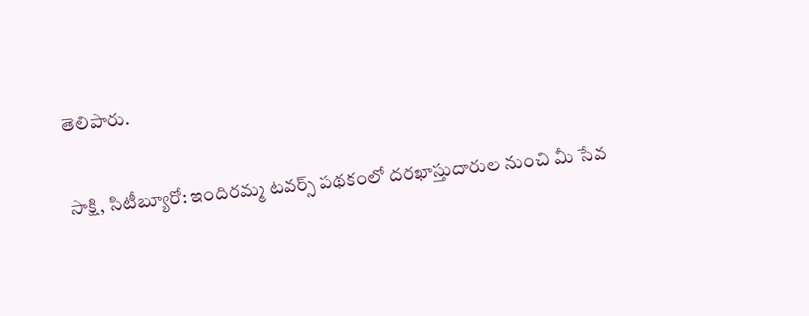తెలిపారు.

సాక్షి, సిటీబ్యూరో: ఇందిరమ్మ టవర్స్‌ పథకంలో దరఖాస్తుదారుల నుంచి మీ సేవ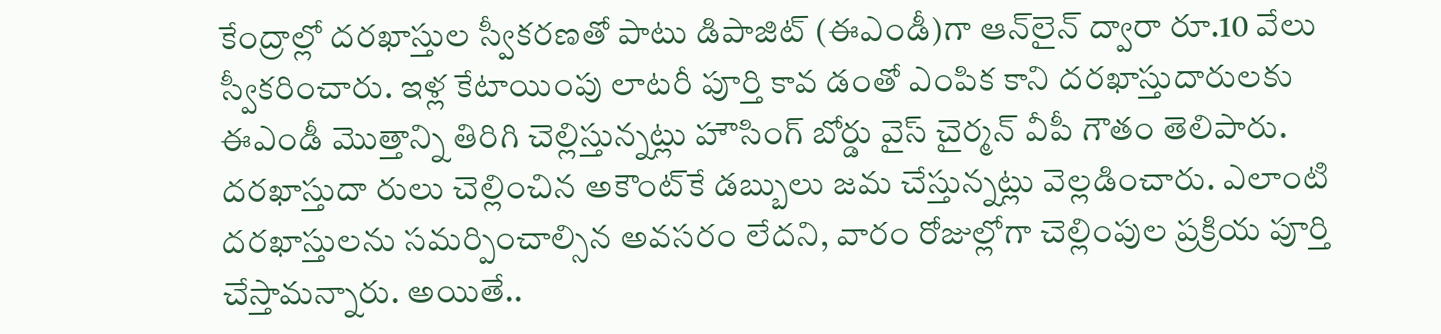కేంద్రాల్లో దరఖాస్తుల స్వీకరణతో పాటు డిపాజిట్‌ (ఈఎండీ)గా ఆన్‌లైన్‌ ద్వారా రూ.10 వేలు స్వీకరించారు. ఇళ్ల కేటాయింపు లాటరీ పూర్తి కావ డంతో ఎంపిక కాని దరఖాస్తుదారులకు ఈఎండీ మొత్తాన్ని తిరిగి చెల్లిస్తున్నట్లు హౌసింగ్‌ బోర్డు వైస్‌ చైర్మన్‌ వీపీ గౌతం తెలిపారు. దరఖాస్తుదా రులు చెల్లించిన అకౌంట్‌కే డబ్బులు జమ చేస్తున్నట్లు వెల్లడించారు. ఎలాంటి దరఖాస్తులను సమర్పించాల్సిన అవసరం లేదని, వారం రోజుల్లోగా చెల్లింపుల ప్రక్రియ పూర్తి చేస్తామన్నారు. అయితే..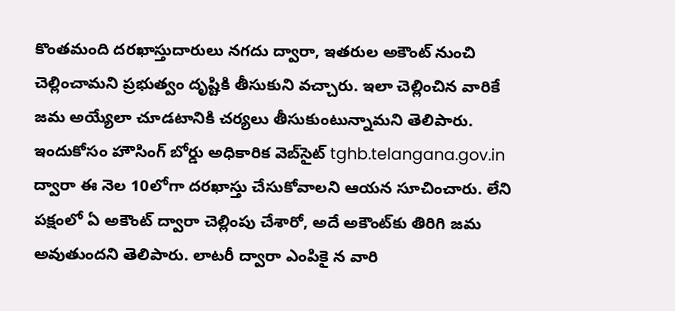కొంతమంది దరఖాస్తుదారులు నగదు ద్వారా, ఇతరుల అకౌంట్‌ నుంచి చెల్లించామని ప్రభుత్వం దృష్టికి తీసుకుని వచ్చారు. ఇలా చెల్లించిన వారికే జమ అయ్యేలా చూడటానికి చర్యలు తీసుకుంటున్నామని తెలిపారు. ఇందుకోసం హౌసింగ్‌ బోర్డు అధికారిక వెబ్‌సైట్‌ tghb.telangana.gov.in ద్వారా ఈ నెల 10లోగా దరఖాస్తు చేసుకోవాలని ఆయన సూచించారు. లేని పక్షంలో ఏ అకౌంట్‌ ద్వారా చెల్లింపు చేశారో, అదే అకౌంట్‌కు తిరిగి జమ అవుతుందని తెలిపారు. లాటరీ ద్వారా ఎంపికై న వారి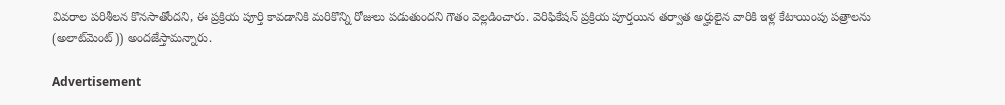వివరాల పరిశీలన కొనసాతోందని, ఈ ప్రక్రియ పూర్తి కావడానికి మరికొన్ని రోజులు పడుతుందని గౌతం వెల్లడించారు. వెరిఫికేషన్‌ ప్రక్రియ పూర్తయిన తర్వాత అర్హులైన వారికి ఇళ్ల కేటాయింపు పత్రాలను (అలాట్‌మెంట్‌)) అందజేస్తామన్నారు.

Advertisement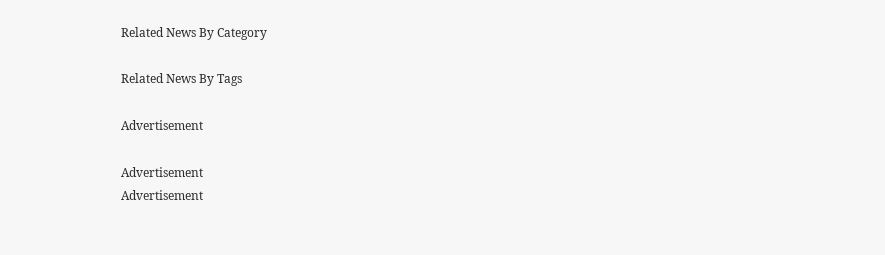Related News By Category

Related News By Tags

Advertisement

Advertisement
Advertisement